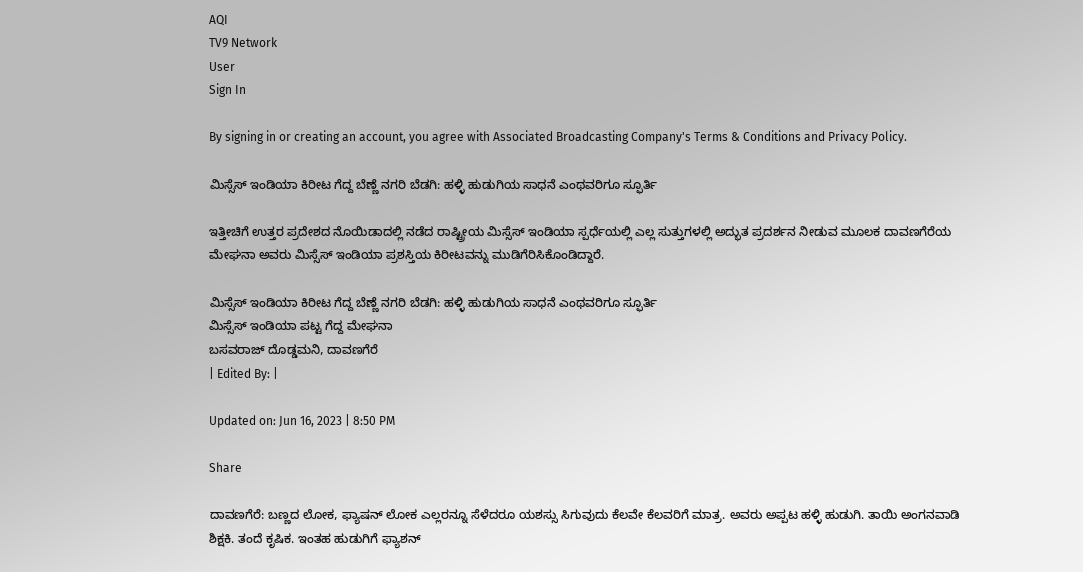AQI
TV9 Network
User
Sign In

By signing in or creating an account, you agree with Associated Broadcasting Company's Terms & Conditions and Privacy Policy.

ಮಿಸ್ಸೆಸ್ ಇಂಡಿಯಾ ಕಿರೀಟ ಗೆದ್ದ ಬೆಣ್ಣೆ ನಗರಿ ಬೆಡಗಿ: ಹಳ್ಳಿ ಹುಡುಗಿಯ ಸಾಧನೆ ಎಂಥವರಿಗೂ ಸ್ಫೂರ್ತಿ

ಇತ್ತೀಚಿಗೆ ಉತ್ತರ ಪ್ರದೇಶದ ನೊಯಿಡಾದಲ್ಲಿ ನಡೆದ ರಾಷ್ಟ್ರೀಯ ಮಿಸ್ಸೆಸ್ ಇಂಡಿಯಾ ಸ್ಪರ್ಧೆಯಲ್ಲಿ ಎಲ್ಲ ಸುತ್ತುಗಳಲ್ಲಿ ಅದ್ಭುತ ಪ್ರದರ್ಶನ ನೀಡುವ ಮೂಲಕ ದಾವಣಗೆರೆಯ ಮೇಘನಾ ಅವರು ಮಿಸ್ಸೆಸ್ ಇಂಡಿಯಾ ಪ್ರಶಸ್ತಿಯ ಕಿರೀಟವನ್ನು ಮುಡಿಗೆರಿಸಿಕೊಂಡಿದ್ದಾರೆ.

ಮಿಸ್ಸೆಸ್ ಇಂಡಿಯಾ ಕಿರೀಟ ಗೆದ್ದ ಬೆಣ್ಣೆ ನಗರಿ ಬೆಡಗಿ: ಹಳ್ಳಿ ಹುಡುಗಿಯ ಸಾಧನೆ ಎಂಥವರಿಗೂ ಸ್ಫೂರ್ತಿ
ಮಿಸ್ಸೆಸ್ ಇಂಡಿಯಾ ಪಟ್ಟ ಗೆದ್ದ ಮೇಘನಾ
ಬಸವರಾಜ್ ದೊಡ್ಡಮನಿ, ದಾವಣಗೆರೆ
| Edited By: |

Updated on: Jun 16, 2023 | 8:50 PM

Share

ದಾವಣಗೆರೆ: ಬಣ್ಣದ ಲೋಕ, ಫ್ಯಾಷನ್ ಲೋಕ ಎಲ್ಲರನ್ನೂ ಸೆಳೆದರೂ ಯಶಸ್ಸು ಸಿಗುವುದು ಕೆಲವೇ ಕೆಲವರಿಗೆ ಮಾತ್ರ. ಅವರು ಅಪ್ಪಟ ಹಳ್ಳಿ ಹುಡುಗಿ. ತಾಯಿ ಅಂಗನವಾಡಿ ಶಿಕ್ಷಕಿ. ತಂದೆ ಕೃಷಿಕ. ಇಂತಹ ಹುಡುಗಿಗೆ ಫ್ಯಾಶನ್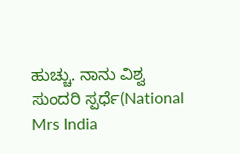ಹುಚ್ಚು. ನಾನು ವಿಶ್ವ ಸುಂದರಿ ಸ್ಪರ್ಧೆ(National Mrs India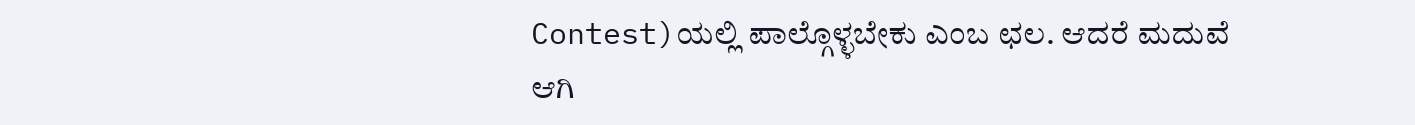Contest)ಯಲ್ಲಿ ಪಾಲ್ಗೊಳ್ಳಬೇಕು ಎಂಬ ಛಲ. ಆದರೆ ಮದುವೆ ಆಗಿ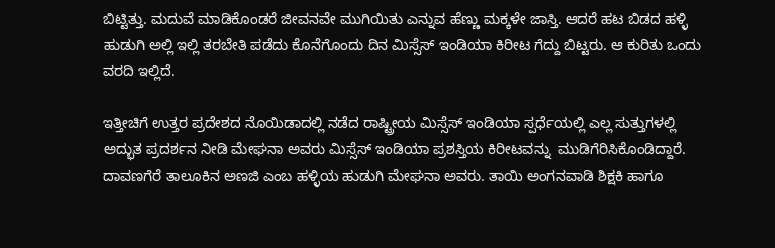ಬಿಟ್ಟಿತ್ತು. ಮದುವೆ ಮಾಡಿಕೊಂಡರೆ ಜೀವನವೇ ಮುಗಿಯಿತು ಎನ್ನುವ ಹೆಣ್ಣು ಮಕ್ಕಳೇ ಜಾಸ್ತಿ. ಆದರೆ ಹಟ ಬಿಡದ ಹಳ್ಳಿ ಹುಡುಗಿ ಅಲ್ಲಿ ಇಲ್ಲಿ ತರಬೇತಿ ಪಡೆದು ಕೊನೆಗೊಂದು ದಿನ ಮಿಸ್ಸೆಸ್ ಇಂಡಿಯಾ ಕಿರೀಟ ಗೆದ್ದು ಬಿಟ್ಟರು. ಆ ಕುರಿತು ಒಂದು ವರದಿ ಇಲ್ಲಿದೆ.

ಇತ್ತೀಚಿಗೆ ಉತ್ತರ ಪ್ರದೇಶದ ನೊಯಿಡಾದಲ್ಲಿ ನಡೆದ ರಾಷ್ಟ್ರೀಯ ಮಿಸ್ಸೆಸ್ ಇಂಡಿಯಾ ಸ್ಪರ್ಧೆಯಲ್ಲಿ ಎಲ್ಲ ಸುತ್ತುಗಳಲ್ಲಿ ಅದ್ಭುತ ಪ್ರದರ್ಶನ ನೀಡಿ ಮೇಘನಾ ಅವರು ಮಿಸ್ಸೆಸ್ ಇಂಡಿಯಾ ಪ್ರಶಸ್ತಿಯ ಕಿರೀಟವನ್ನು  ಮುಡಿಗೆರಿಸಿಕೊಂಡಿದ್ದಾರೆ. ದಾವಣಗೆರೆ ತಾಲೂಕಿನ ಅಣಜಿ ಎಂಬ ಹಳ್ಳಿಯ ಹುಡುಗಿ ಮೇಘನಾ ಅವರು. ತಾಯಿ ಅಂಗನವಾಡಿ ಶಿಕ್ಷಕಿ ಹಾಗೂ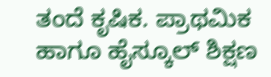ತಂದೆ ಕೃಷಿಕ. ಪ್ರಾಥಮಿಕ ಹಾಗೂ ಹೈಸ್ಕೂಲ್ ಶಿಕ್ಷಣ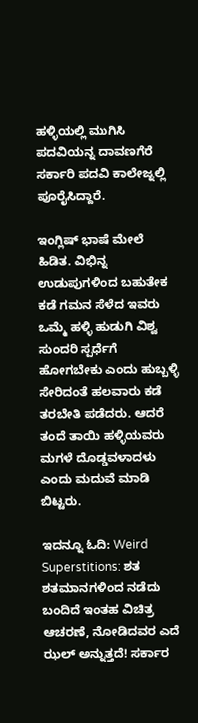ಹಳ್ಳಿಯಲ್ಲಿ ಮುಗಿಸಿ ಪದವಿಯನ್ನ ದಾವಣಗೆರೆ ಸರ್ಕಾರಿ ಪದವಿ ಕಾಲೇಜ್ನಲ್ಲಿ ಪೂರೈಸಿದ್ದಾರೆ.

ಇಂಗ್ಲಿಷ್ ಭಾಷೆ ಮೇಲೆ ಹಿಡಿತ. ವಿಭಿನ್ನ ಉಡುಪುಗಳಿಂದ ಬಹುತೇಕ ಕಡೆ ಗಮನ ಸೆಳೆದ ಇವರು ಒಮ್ಮೆ ಹಳ್ಳಿ ಹುಡುಗಿ ವಿಶ್ವ ಸುಂದರಿ ಸ್ಪರ್ಧೆಗೆ ಹೋಗಬೇಕು ಎಂದು ಹುಬ್ಬಳ್ಳಿ ಸೇರಿದಂತೆ ಹಲವಾರು ಕಡೆ ತರಬೇತಿ ಪಡೆದರು. ಆದರೆ ತಂದೆ ತಾಯಿ ಹಳ್ಳಿಯವರು ಮಗಳೆ ದೊಡ್ಡವಳಾದಳು ಎಂದು ಮದುವೆ ಮಾಡಿ ಬಿಟ್ಟರು.

ಇದನ್ನೂ ಓದಿ: Weird Superstitions: ಶತ ಶತಮಾನಗಳಿಂದ ನಡೆದು ಬಂದಿದೆ ಇಂತಹ ವಿಚಿತ್ರ ಆಚರಣೆ, ನೋಡಿದವರ ಎದೆ ಝಲ್ ಅನ್ನುತ್ತದೆ! ಸರ್ಕಾರ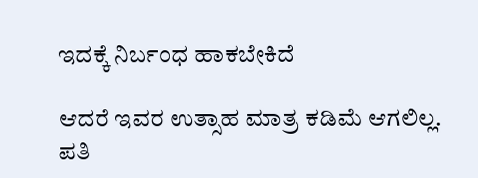ಇದಕ್ಕೆ ನಿರ್ಬಂಧ ಹಾಕಬೇಕಿದೆ

ಆದರೆ ಇವರ ಉತ್ಸಾಹ ಮಾತ್ರ ಕಡಿಮೆ ಆಗಲಿಲ್ಲ. ಪತಿ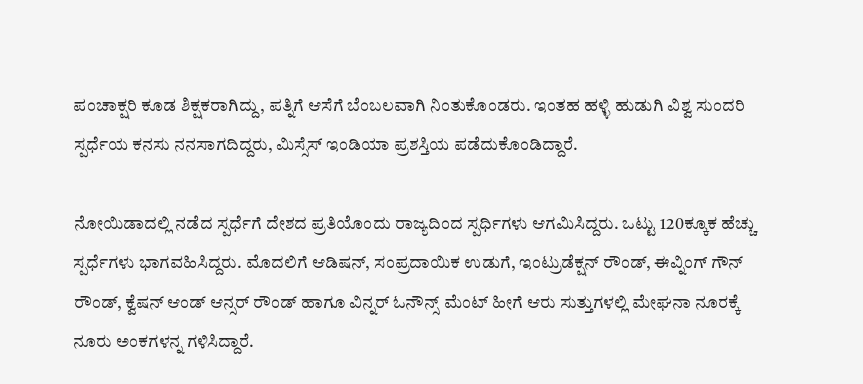ಪಂಚಾಕ್ಷರಿ ಕೂಡ ಶಿಕ್ಷಕರಾಗಿದ್ದು, ಪತ್ನಿಗೆ ಆಸೆಗೆ ಬೆಂಬಲವಾಗಿ ನಿಂತುಕೊಂಡರು. ಇಂತಹ ಹಳ್ಳಿ ಹುಡುಗಿ ವಿಶ್ವ ಸುಂದರಿ ಸ್ಪರ್ಧೆಯ ಕನಸು ನನಸಾಗದಿದ್ದರು, ಮಿಸ್ಸೆಸ್ ಇಂಡಿಯಾ ಪ್ರಶಸ್ತಿಯ ಪಡೆದುಕೊಂಡಿದ್ದಾರೆ.

ನೋಯಿಡಾದಲ್ಲಿ ನಡೆದ ಸ್ಪರ್ಧೆಗೆ ದೇಶದ ಪ್ರತಿಯೊಂದು ರಾಜ್ಯದಿಂದ ಸ್ಪರ್ಧಿಗಳು ಆಗಮಿಸಿದ್ದರು. ಒಟ್ಟು 120ಕ್ಕೂಕ ಹೆಚ್ಚು ಸ್ಪರ್ಧೆಗಳು ಭಾಗವಹಿಸಿದ್ದರು. ಮೊದಲಿಗೆ ಆಡಿಷನ್, ಸಂಪ್ರದಾಯಿಕ ಉಡುಗೆ, ಇಂಟ್ರುಡೆಕ್ಷನ್ ರೌಂಡ್, ಈವ್ನಿಂಗ್ ಗೌನ್ ರೌಂಡ್, ಕ್ವೆಷನ್ ಆಂಡ್ ಆನ್ಸರ್ ರೌಂಡ್ ಹಾಗೂ ವಿನ್ನರ್ ಓನೌನ್ಸ್ ಮೆಂಟ್ ಹೀಗೆ ಆರು ಸುತ್ತುಗಳಲ್ಲಿ ಮೇಘನಾ ನೂರಕ್ಕೆ ನೂರು ಅಂಕಗಳನ್ನ ಗಳಿಸಿದ್ದಾರೆ.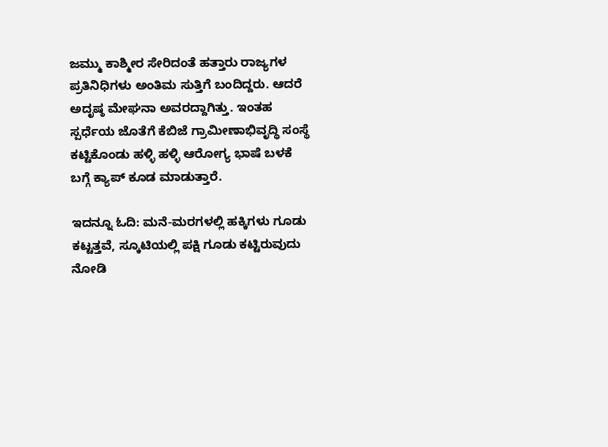ಜಮ್ಮು ಕಾಶ್ಮೀರ ಸೇರಿದಂತೆ ಹತ್ತಾರು ರಾಜ್ಯಗಳ ಪ್ರತಿನಿಧಿಗಳು ಅಂತಿಮ ಸುತ್ತಿಗೆ ಬಂದಿದ್ದರು. ಆದರೆ ಅದೃಷ್ಠ ಮೇಘನಾ ಅವರದ್ದಾಗಿತ್ತು. ಇಂತಹ ಸ್ಪರ್ಧೆಯ ಜೊತೆಗೆ ಕೆಬಿಜೆ ಗ್ರಾಮೀಣಾಭಿವೃದ್ಧಿ ಸಂಸ್ಥೆ ಕಟ್ಟಿಕೊಂಡು ಹಳ್ಳಿ ಹಳ್ಳಿ ಆರೋಗ್ಯ ಭಾಷೆ ಬಳಕೆ ಬಗ್ಗೆ ಕ್ಯಾಪ್ ಕೂಡ ಮಾಡುತ್ತಾರೆ.

ಇದನ್ನೂ ಓದಿ: ಮನೆ-ಮರಗಳಲ್ಲಿ ಹಕ್ಕಿಗಳು ಗೂಡು ಕಟ್ಟತ್ತವೆ, ಸ್ಕೂಟಿಯಲ್ಲಿ ಪಕ್ಷಿ ಗೂಡು ಕಟ್ಟಿರುವುದು ನೋಡಿ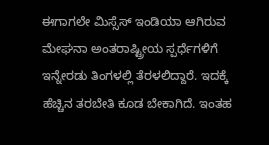ಈಗಾಗಲೇ ಮಿಸ್ಸೆಸ್ ಇಂಡಿಯಾ ಆಗಿರುವ ಮೇಘನಾ ಅಂತರಾಷ್ಟ್ರೀಯ ಸ್ಪರ್ಧೆಗಳಿಗೆ ಇನ್ನೇರಡು ತಿಂಗಳಲ್ಲಿ ತೆರಳಲಿದ್ದಾರೆ. ಇದಕ್ಕೆ ಹೆಚ್ಚಿನ ತರಬೇತಿ ಕೂಡ ಬೇಕಾಗಿದೆ. ಇಂತಹ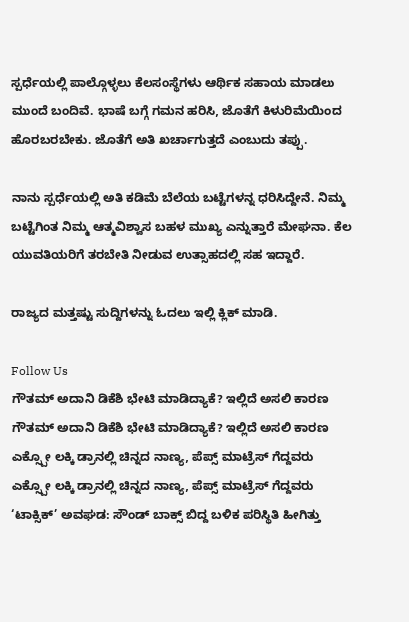ಸ್ಪರ್ಧೆಯಲ್ಲಿ ಪಾಲ್ಗೊಳ್ಳಲು ಕೆಲಸಂಸ್ಥೆಗಳು ಆರ್ಥಿಕ ಸಹಾಯ ಮಾಡಲು ಮುಂದೆ ಬಂದಿವೆ. ಭಾಷೆ ಬಗ್ಗೆ ಗಮನ ಹರಿಸಿ, ಜೊತೆಗೆ ಕಿಳುರಿಮೆಯಿಂದ ಹೊರಬರಬೇಕು. ಜೊತೆಗೆ ಅತಿ ಖರ್ಚಾಗುತ್ತದೆ ಎಂಬುದು ತಪ್ಪು.

ನಾನು ಸ್ಪರ್ಧೆಯಲ್ಲಿ ಅತಿ ಕಡಿಮೆ ಬೆಲೆಯ ಬಟ್ಟೆಗಳನ್ನ ಧರಿಸಿದ್ದೇನೆ. ನಿಮ್ಮ ಬಟ್ಟೆಗಿಂತ ನಿಮ್ಮ ಆತ್ಮವಿಶ್ವಾಸ ಬಹಳ ಮುಖ್ಯ ಎನ್ನುತ್ತಾರೆ ಮೇಘನಾ. ಕೆಲ ಯುವತಿಯರಿಗೆ ತರಬೇತಿ ನೀಡುವ ಉತ್ಸಾಹದಲ್ಲಿ ಸಹ ಇದ್ದಾರೆ.

ರಾಜ್ಯದ ಮತ್ತಷ್ಟು ಸುದ್ದಿಗಳನ್ನು ಓದಲು ಇಲ್ಲಿ ಕ್ಲಿಕ್ ಮಾಡಿ.

Follow Us
ಗೌತಮ್ ಅದಾನಿ ಡಿಕೆಶಿ ಭೇಟಿ ಮಾಡಿದ್ಯಾಕೆ? ಇಲ್ಲಿದೆ ಅಸಲಿ ಕಾರಣ
ಗೌತಮ್ ಅದಾನಿ ಡಿಕೆಶಿ ಭೇಟಿ ಮಾಡಿದ್ಯಾಕೆ? ಇಲ್ಲಿದೆ ಅಸಲಿ ಕಾರಣ
ಎಕ್ಸ್ಪೋ ಲಕ್ಕಿ ಡ್ರಾನಲ್ಲಿ ಚಿನ್ನದ ನಾಣ್ಯ, ಪೆಪ್ಸ್ ಮಾಟ್ರೆಸ್ ಗೆದ್ದವರು
ಎಕ್ಸ್ಪೋ ಲಕ್ಕಿ ಡ್ರಾನಲ್ಲಿ ಚಿನ್ನದ ನಾಣ್ಯ, ಪೆಪ್ಸ್ ಮಾಟ್ರೆಸ್ ಗೆದ್ದವರು
‘ಟಾಕ್ಸಿಕ್’ ಅವಘಡ: ಸೌಂಡ್ ಬಾಕ್ಸ್ ಬಿದ್ದ ಬಳಿಕ ಪರಿಸ್ಥಿತಿ ಹೀಗಿತ್ತು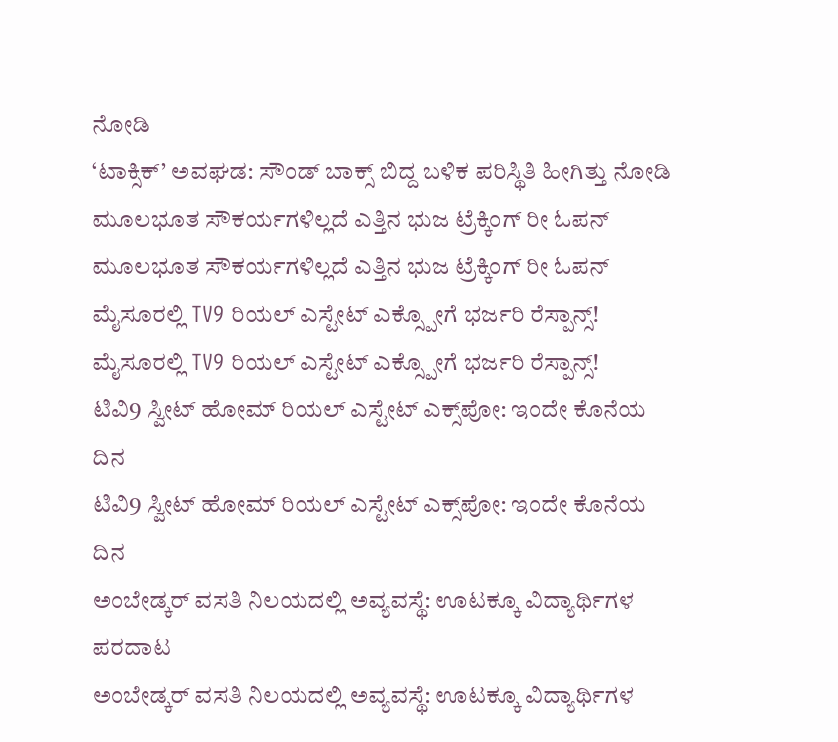ನೋಡಿ
‘ಟಾಕ್ಸಿಕ್’ ಅವಘಡ: ಸೌಂಡ್ ಬಾಕ್ಸ್ ಬಿದ್ದ ಬಳಿಕ ಪರಿಸ್ಥಿತಿ ಹೀಗಿತ್ತು ನೋಡಿ
ಮೂಲಭೂತ ಸೌಕರ್ಯಗಳಿಲ್ಲದೆ ಎತ್ತಿನ ಭುಜ ಟ್ರೆಕ್ಕಿಂಗ್ ರೀ ಓಪನ್
ಮೂಲಭೂತ ಸೌಕರ್ಯಗಳಿಲ್ಲದೆ ಎತ್ತಿನ ಭುಜ ಟ್ರೆಕ್ಕಿಂಗ್ ರೀ ಓಪನ್
ಮೈಸೂರಲ್ಲಿ TV9 ರಿಯಲ್ ಎಸ್ಟೇಟ್ ಎಕ್ಸ್ಪೋಗೆ ಭರ್ಜರಿ ರೆಸ್ಪಾನ್ಸ್!
ಮೈಸೂರಲ್ಲಿ TV9 ರಿಯಲ್ ಎಸ್ಟೇಟ್ ಎಕ್ಸ್ಪೋಗೆ ಭರ್ಜರಿ ರೆಸ್ಪಾನ್ಸ್!
ಟಿವಿ9 ಸ್ವೀಟ್ ಹೋಮ್ ರಿಯಲ್ ಎಸ್ಟೇಟ್ ಎಕ್ಸ್‌ಪೋ: ಇಂದೇ ಕೊನೆಯ ದಿನ
ಟಿವಿ9 ಸ್ವೀಟ್ ಹೋಮ್ ರಿಯಲ್ ಎಸ್ಟೇಟ್ ಎಕ್ಸ್‌ಪೋ: ಇಂದೇ ಕೊನೆಯ ದಿನ
ಅಂಬೇಡ್ಕರ್ ವಸತಿ ನಿಲಯದಲ್ಲಿ ಅವ್ಯವಸ್ಥೆ: ಊಟಕ್ಕೂ ವಿದ್ಯಾರ್ಥಿಗಳ ಪರದಾಟ
ಅಂಬೇಡ್ಕರ್ ವಸತಿ ನಿಲಯದಲ್ಲಿ ಅವ್ಯವಸ್ಥೆ: ಊಟಕ್ಕೂ ವಿದ್ಯಾರ್ಥಿಗಳ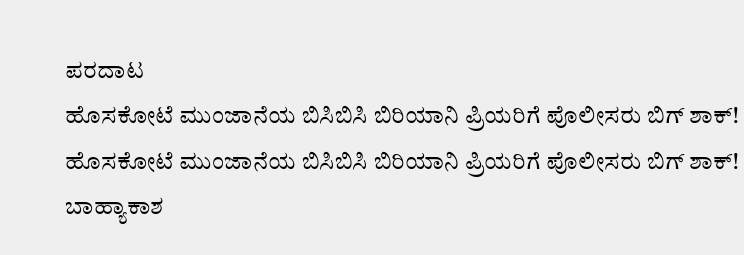ಪರದಾಟ
ಹೊಸಕೋಟೆ ಮುಂಜಾನೆಯ ಬಿಸಿಬಿಸಿ ಬಿರಿಯಾನಿ ಪ್ರಿಯರಿಗೆ ಪೊಲೀಸರು ಬಿಗ್ ಶಾಕ್!
ಹೊಸಕೋಟೆ ಮುಂಜಾನೆಯ ಬಿಸಿಬಿಸಿ ಬಿರಿಯಾನಿ ಪ್ರಿಯರಿಗೆ ಪೊಲೀಸರು ಬಿಗ್ ಶಾಕ್!
ಬಾಹ್ಯಾಕಾಶ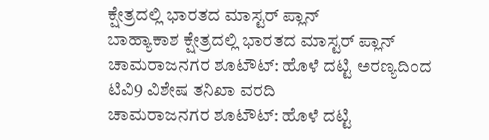ಕ್ಷೇತ್ರದಲ್ಲಿ ಭಾರತದ ಮಾಸ್ಟರ್ ಪ್ಲಾನ್
ಬಾಹ್ಯಾಕಾಶ ಕ್ಷೇತ್ರದಲ್ಲಿ ಭಾರತದ ಮಾಸ್ಟರ್ ಪ್ಲಾನ್
ಚಾಮರಾಜನಗರ ಶೂಟೌಟ್: ಹೊಳೆ ದಟ್ಟಿ ಅರಣ್ಯದಿಂದ ಟಿವಿ9 ವಿಶೇಷ ತನಿಖಾ ವರದಿ
ಚಾಮರಾಜನಗರ ಶೂಟೌಟ್: ಹೊಳೆ ದಟ್ಟಿ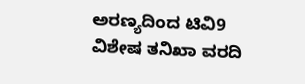ಅರಣ್ಯದಿಂದ ಟಿವಿ9 ವಿಶೇಷ ತನಿಖಾ ವರದಿ